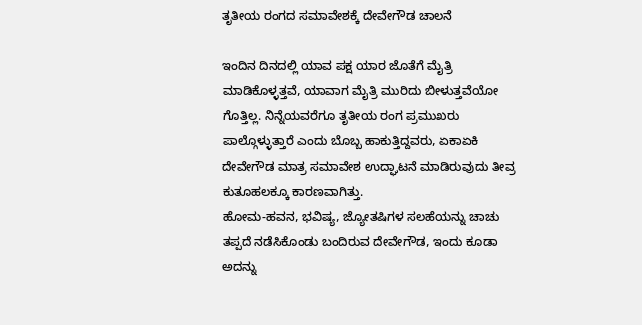ತೃತೀಯ ರಂಗದ ಸಮಾವೇಶಕ್ಕೆ ದೇವೇಗೌಡ ಚಾಲನೆ

ಇಂದಿನ ದಿನದಲ್ಲಿ ಯಾವ ಪಕ್ಷ ಯಾರ ಜೊತೆಗೆ ಮೈತ್ರಿ ಮಾಡಿಕೊಳ್ಳತ್ತವೆ, ಯಾವಾಗ ಮೈತ್ರಿ ಮುರಿದು ಬೀಳುತ್ತವೆಯೋ ಗೊತ್ತಿಲ್ಲ. ನಿನ್ನೆಯವರೆಗೂ ತೃತೀಯ ರಂಗ ಪ್ರಮುಖರು ಪಾಲ್ಗೊಳ್ಳುತ್ತಾರೆ ಎಂದು ಬೊಬ್ಬ ಹಾಕುತ್ತಿದ್ದವರು, ಏಕಾಏಕಿ ದೇವೇಗೌಡ ಮಾತ್ರ ಸಮಾವೇಶ ಉದ್ಘಾಟನೆ ಮಾಡಿರುವುದು ತೀವ್ರ ಕುತೂಹಲಕ್ಕೂ ಕಾರಣವಾಗಿತ್ತು.
ಹೋಮ-ಹವನ, ಭವಿಷ್ಯ, ಜ್ಯೋತಷಿಗಳ ಸಲಹೆಯನ್ನು ಚಾಚು ತಪ್ಪದೆ ನಡೆಸಿಕೊಂಡು ಬಂದಿರುವ ದೇವೇಗೌಡ, ಇಂದು ಕೂಡಾ ಅದನ್ನು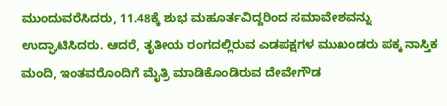ಮುಂದುವರೆಸಿದರು, 11.48ಕ್ಕೆ ಶುಭ ಮಹೂರ್ತವಿದ್ದರಿಂದ ಸಮಾವೇಶವನ್ನು ಉದ್ಘಾಟಿಸಿದರು. ಆದರೆ, ತೃತೀಯ ರಂಗದಲ್ಲಿರುವ ಎಡಪಕ್ಷಗಳ ಮುಖಂಡರು ಪಕ್ಕ ನಾಸ್ತಿಕ ಮಂದಿ, ಇಂತವರೊಂದಿಗೆ ಮೈತ್ರಿ ಮಾಡಿಕೊಂಡಿರುವ ದೇವೇಗೌಡ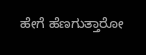ಹೇಗೆ ಹೆಣಗುತ್ತಾರೋ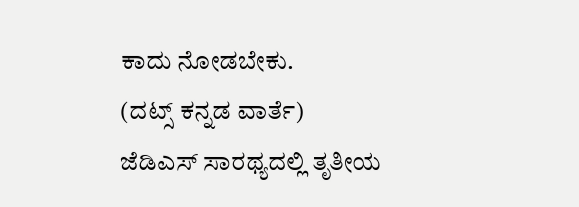ಕಾದು ನೋಡಬೇಕು.
(ದಟ್ಸ್ ಕನ್ನಡ ವಾರ್ತೆ)
ಜೆಡಿಎಸ್ ಸಾರಥ್ಯದಲ್ಲಿ ತೃತೀಯ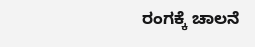ರಂಗಕ್ಕೆ ಚಾಲನೆ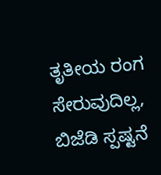ತೃತೀಯ ರಂಗ ಸೇರುವುದಿಲ್ಲ, ಬಿಜೆಡಿ ಸ್ಪಷ್ಟನೆ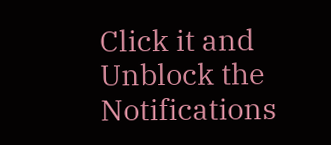Click it and Unblock the Notifications